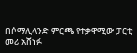በሶማሊላንድ ምርጫ የተቃዋሚው ፓርቲ መሪ አሸነፉ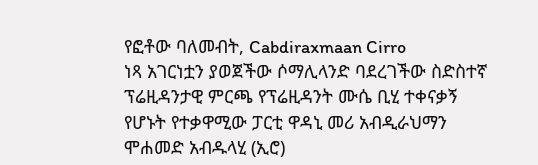የፎቶው ባለመብት, Cabdiraxmaan Cirro
ነጻ አገርነቷን ያወጀችው ሶማሊላንድ ባደረገችው ስድስተኛ ፕሬዚዳንታዊ ምርጫ የፕሬዚዳንት ሙሴ ቢሂ ተቀናቃኝ የሆኑት የተቃዋሚው ፓርቲ ዋዳኒ መሪ አብዲራህማን ሞሐመድ አብዱላሂ (ኢሮ)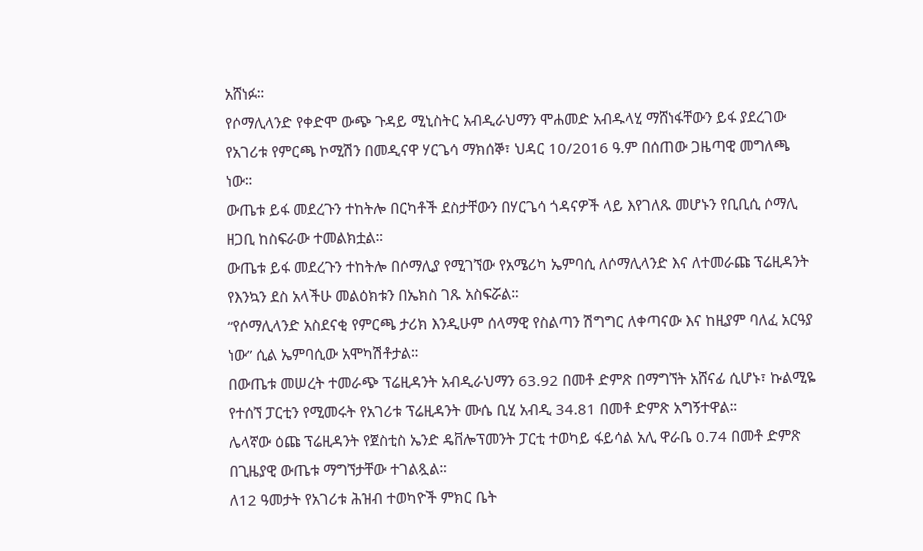አሸነፉ።
የሶማሊላንድ የቀድሞ ውጭ ጉዳይ ሚኒስትር አብዲራህማን ሞሐመድ አብዱላሂ ማሸነፋቸውን ይፋ ያደረገው የአገሪቱ የምርጫ ኮሚሽን በመዲናዋ ሃርጌሳ ማክሰኞ፣ ህዳር 10/2016 ዓ.ም በሰጠው ጋዜጣዊ መግለጫ ነው።
ውጤቱ ይፋ መደረጉን ተከትሎ በርካቶች ደስታቸውን በሃርጌሳ ጎዳናዎች ላይ እየገለጹ መሆኑን የቢቢሲ ሶማሊ ዘጋቢ ከስፍራው ተመልክቷል።
ውጤቱ ይፋ መደረጉን ተከትሎ በሶማሊያ የሚገኘው የአሜሪካ ኤምባሲ ለሶማሊላንድ እና ለተመራጩ ፕሬዚዳንት የእንኳን ደስ አላችሁ መልዕክቱን በኤክስ ገጹ አስፍሯል።
“የሶማሊላንድ አስደናቂ የምርጫ ታሪክ እንዲሁም ሰላማዊ የስልጣን ሽግግር ለቀጣናው እና ከዚያም ባለፈ አርዓያ ነው” ሲል ኤምባሲው አሞካሽቶታል።
በውጤቱ መሠረት ተመራጭ ፕሬዚዳንት አብዲራህማን 63.92 በመቶ ድምጽ በማግኘት አሸናፊ ሲሆኑ፣ ኩልሚዬ የተሰኘ ፓርቲን የሚመሩት የአገሪቱ ፕሬዚዳንት ሙሴ ቢሂ አብዲ 34.81 በመቶ ድምጽ አግኝተዋል።
ሌላኛው ዕጩ ፕሬዚዳንት የጀስቲስ ኤንድ ዴቨሎፕመንት ፓርቲ ተወካይ ፋይሳል አሊ ዋራቤ 0.74 በመቶ ድምጽ በጊዜያዊ ውጤቱ ማግኘታቸው ተገልጿል።
ለ12 ዓመታት የአገሪቱ ሕዝብ ተወካዮች ምክር ቤት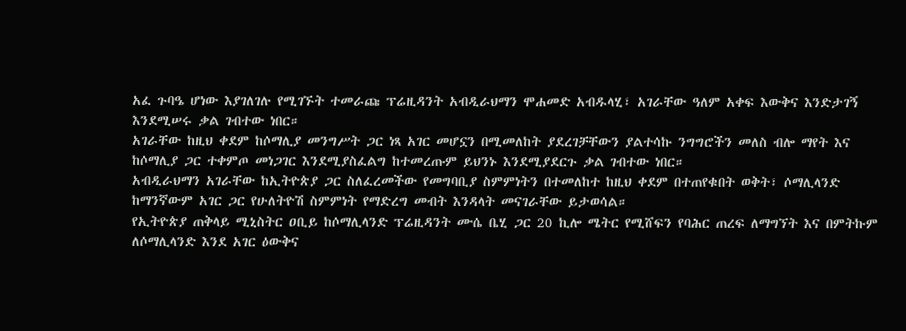አፈ ጉባዔ ሆነው እያገለገሉ የሚገኙት ተመራጩ ፕሬዚዳንት አብዲራህማን ሞሐመድ አብዱላሂ፣ አገራቸው ዓለም አቀፍ እውቅና እንድታገኝ እንደሚሠሩ ቃል ገብተው ነበር።
አገራቸው ከዚህ ቀደም ከሶማሊያ መንግሥት ጋር ነጻ አገር መሆኗን በሚመለከት ያደረገቻቸውን ያልተሳኩ ንግግሮችን መለስ ብሎ ማየት እና ከሶማሊያ ጋር ተቀምጦ መነጋገር እንደሚያስፈልግ ከተመረጡም ይህንኑ እንደሚያደርጉ ቃል ገብተው ነበር።
አብዲራህማን አገራቸው ከኢትዮጵያ ጋር ስለፈረመችው የመግባቢያ ስምምነትን በተመለከተ ከዚህ ቀደም በተጠየቁበት ወቅት፣ ሶማሊላንድ ከማንኛውም አገር ጋር የሁለትዮሽ ስምምነት የማድረግ መብት እንዳላት መናገራቸው ይታወሳል።
የኢትዮጵያ ጠቅላይ ሚኒስትር ዐቢይ ከሶማሊላንድ ፕሬዚዳንት ሙሴ ቤሂ ጋር 20 ኪሎ ሜትር የሚሸፍን የባሕር ጠረፍ ለማግኘት እና በምትኩም ለሶማሊላንድ እንደ አገር ዕውቅና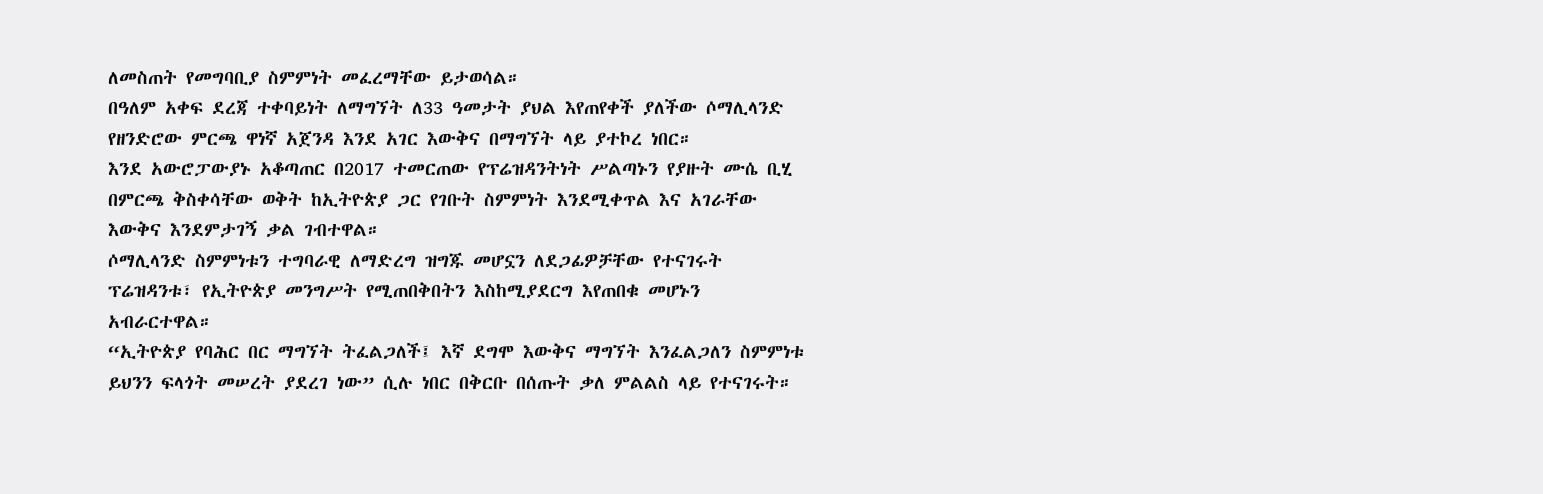ለመስጠት የመግባቢያ ስምምነት መፈረማቸው ይታወሳል።
በዓለም አቀፍ ደረጃ ተቀባይነት ለማግኘት ለ33 ዓመታት ያህል እየጠየቀች ያለችው ሶማሊላንድ የዘንድሮው ምርጫ ዋነኛ አጀንዳ እንደ አገር እውቅና በማግኘት ላይ ያተኮረ ነበር።
እንደ አውሮፓውያኑ አቆጣጠር በ2017 ተመርጠው የፕሬዝዳንትነት ሥልጣኑን የያዙት ሙሴ ቢሂ በምርጫ ቅስቀሳቸው ወቅት ከኢትዮጵያ ጋር የገቡት ስምምነት እንደሚቀጥል እና አገራቸው እውቅና እንደምታገኝ ቃል ገብተዋል።
ሶማሊላንድ ስምምነቱን ተግባራዊ ለማድረግ ዝግጁ መሆኗን ለደጋፊዎቻቸው የተናገሩት ፕሬዝዳንቱ፣ የኢትዮጵያ መንግሥት የሚጠበቅበትን እስከሚያደርግ እየጠበቁ መሆኑን አብራርተዋል።
“ኢትዮጵያ የባሕር በር ማግኘት ትፈልጋለች፤ እኛ ደግሞ እውቅና ማግኘት እንፈልጋለን ስምምነቱ ይህንን ፍላጎት መሠረት ያደረገ ነው” ሲሉ ነበር በቅርቡ በሰጡት ቃለ ምልልስ ላይ የተናገሩት።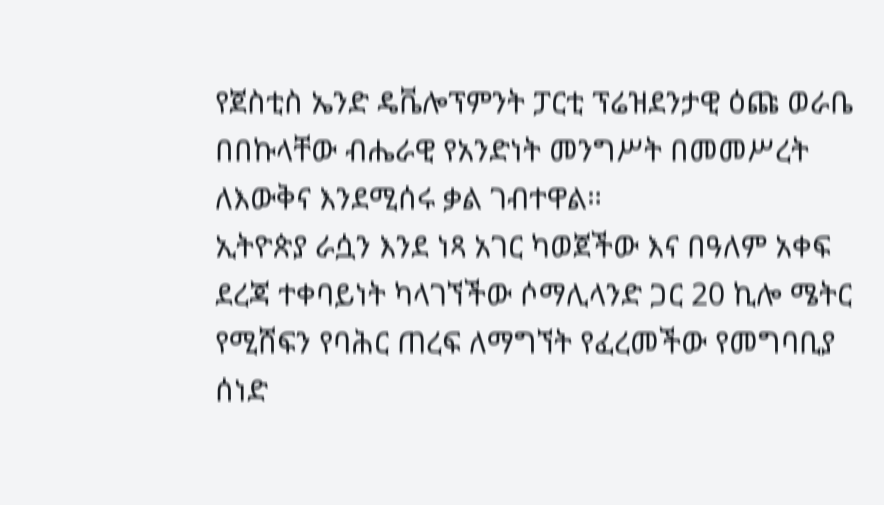የጀስቲስ ኤንድ ዴቬሎፕምንት ፓርቲ ፕሬዝደንታዊ ዕጩ ወራቤ በበኩላቸው ብሔራዊ የአንድነት መንግሥት በመመሥረት ለእውቅና እንደሚሰሩ ቃል ገብተዋል።
ኢትዮጵያ ራሷን እንደ ነጻ አገር ካወጀችው እና በዓለም አቀፍ ደረጃ ተቀባይነት ካላገኘችው ሶማሊላንድ ጋር 20 ኪሎ ሜትር የሚሸፍን የባሕር ጠረፍ ለማግኘት የፈረመችው የመግባቢያ ሰነድ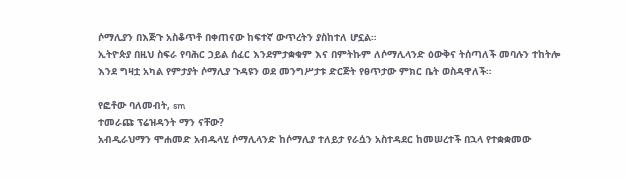ሶማሊያን በእጅጉ አስቆጥቶ በቀጠናው ከፍተኛ ውጥረትን ያስከተለ ሆኗል።
ኢትዮጵያ በዚህ ስፍራ የባሕር ኃይል ሰፈር እንደምታቋቁም እና በምትኩም ለሶማሊላንድ ዕውቅና ትሰጣለች መባሉን ተከትሎ እንደ ግዛቷ አካል የምታያት ሶማሊያ ጉዳዩን ወደ መንግሥታቱ ድርጅት የፀጥታው ምክር ቤት ወስዳዋለች።

የፎቶው ባለመብት, sm
ተመራጩ ፕሬዝዳንት ማን ናቸው?
አብዲራህማን ሞሐመድ አብዱላሂ ሶማሊላንድ ከሶማሊያ ተለይታ የራሷን አስተዳደር ከመሠረተች በኋላ የተቋቋመው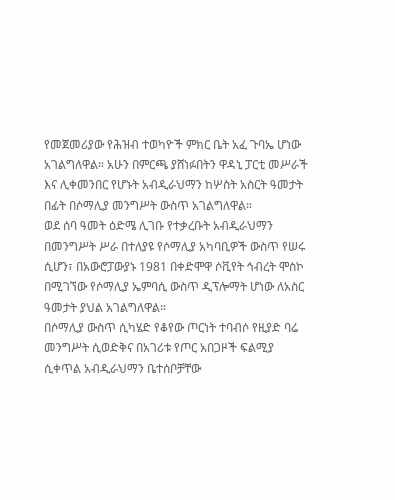የመጀመሪያው የሕዝብ ተወካዮች ምክር ቤት አፈ ጉባኤ ሆነው አገልግለዋል። አሁን በምርጫ ያሸነፉበትን ዋዳኒ ፓርቲ መሥራች እና ሊቀመንበር የሆኑት አብዲራህማን ከሦስት አስርት ዓመታት በፊት በሶማሊያ መንግሥት ውስጥ አገልግለዋል።
ወደ ሰባ ዓመት ዕድሜ ሊገቡ የተቃረቡት አብዲራህማን በመንግሥት ሥራ በተለያዩ የሶማሊያ አካባቢዎች ውስጥ የሠሩ ሲሆን፣ በአውሮፓውያኑ 1981 በቀድሞዋ ሶቪየት ኅብረት ሞስኮ በሚገኘው የሶማሊያ ኤምባሲ ውስጥ ዲፕሎማት ሆነው ለአስር ዓመታት ያህል አገልግለዋል።
በሶማሊያ ውስጥ ሲካሄድ የቆየው ጦርነት ተባብሶ የዚያድ ባሬ መንግሥት ሲወድቅና በአገሪቱ የጦር አበጋዞች ፍልሚያ ሲቀጥል አብዲራህማን ቤተሰቦቻቸው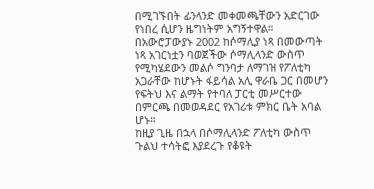በሚገኙበት ፊንላንድ መቀመጫቸውን አድርገው የነበረ ሲሆን ዜግነትም አግኝተዋል።
በአውሮፓውያኑ 2002 ከሶማሊያ ነጻ በመውጣት ነጻ አገርነቷን ባወጀችው ሶማሊላንድ ውስጥ የሚካሄደውን መልሶ ግንባታ ለማገዝ የፖለቲካ አጋራቸው ከሆኑት ፋይሳል አሊ ዋራቤ ጋር በመሆን የፍትህ እና ልማት የተባለ ፓርቲ መሥርተው በምርጫ በመወዳደር የአገሪቱ ምክር ቤት አባል ሆኑ።
ከዚያ ጊዜ በኋላ በሶማሊላንድ ፖለቲካ ውስጥ ጉልህ ተሳትፎ እያደረጉ የቆዩት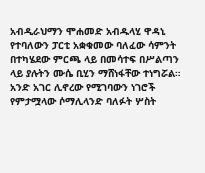አብዲራህማን ሞሐመድ አብዱላሂ ዋዳኒ የተባለውን ፓርቲ አቋቁመው ባለፈው ሳምንት በተካሄደው ምርጫ ላይ በመሳተፍ በሥልጣን ላይ ያሉትን ሙሴ ቢሂን ማሸነፋቸው ተነግሯል።
አንድ አገር ሊኖረው የሚገባውን ነገሮች የምታሟላው ሶማሊላንድ ባለፉት ሦስት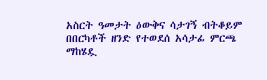አስርት ዓመታት ዕውቅና ሳታገኝ ብትቆይም በበርካቶች ዘንድ የተወደሰ አሳታፊ ምርጫ ማከሄዷ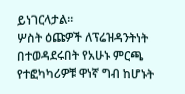ይነገርላታል።
ሦስት ዕጩዎች ለፕሬዝዳንትነት በተወዳደሩበት የአሁኑ ምርጫ የተፎካካሪዎቹ ዋነኛ ግብ ከሆኑት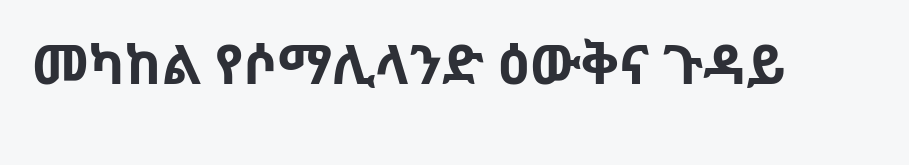መካከል የሶማሊላንድ ዕውቅና ጉዳይ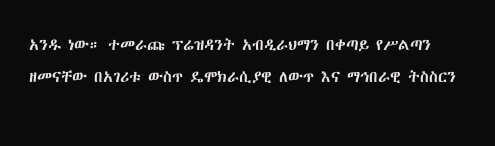አንዱ ነው። ተመራጩ ፕሬዝዳንት አብዲራህማን በቀጣይ የሥልጣን ዘመናቸው በአገሪቱ ውስጥ ዴሞክራሲያዊ ለውጥ እና ማኅበራዊ ትስስርን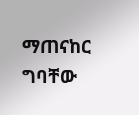ማጠናከር ግባቸው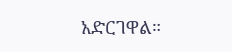አድርገዋል።